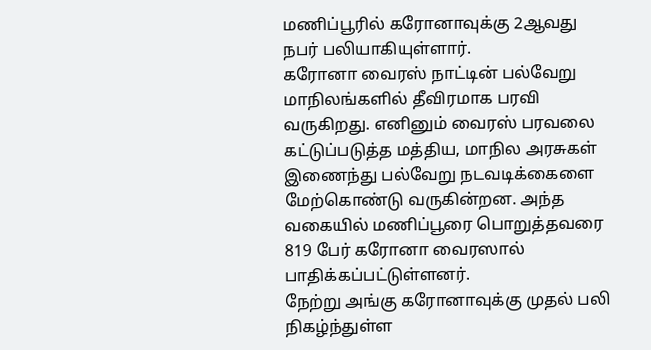மணிப்பூரில் கரோனாவுக்கு 2ஆவது நபர் பலியாகியுள்ளார்.
கரோனா வைரஸ் நாட்டின் பல்வேறு மாநிலங்களில் தீவிரமாக பரவி வருகிறது. எனினும் வைரஸ் பரவலை கட்டுப்படுத்த மத்திய, மாநில அரசுகள் இணைந்து பல்வேறு நடவடிக்கைளை மேற்கொண்டு வருகின்றன. அந்த வகையில் மணிப்பூரை பொறுத்தவரை 819 பேர் கரோனா வைரஸால் பாதிக்கப்பட்டுள்ளனர்.
நேற்று அங்கு கரோனாவுக்கு முதல் பலி நிகழ்ந்துள்ள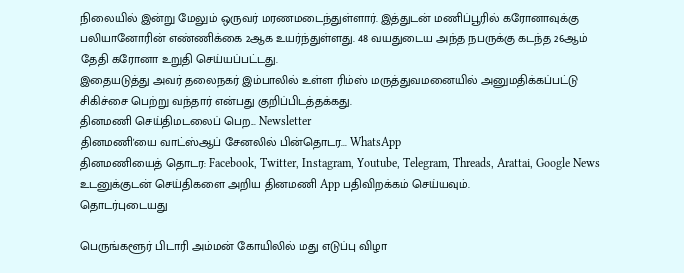நிலையில் இன்று மேலும் ஒருவர் மரணமடைந்துள்ளார். இத்துடன் மணிப்பூரில் கரோனாவுக்கு பலியானோரின் எண்ணிக்கை 2ஆக உயர்ந்துள்ளது. 48 வயதுடைய அந்த நபருக்கு கடந்த 26ஆம் தேதி கரோனா உறுதி செய்யப்பட்டது.
இதையடுத்து அவர் தலைநகர் இம்பாலில் உள்ள ரிம்ஸ் மருத்துவமனையில் அனுமதிக்கப்பட்டு சிகிச்சை பெற்று வந்தார் என்பது குறிப்பிடத்தக்கது.
தினமணி செய்திமடலைப் பெற... Newsletter
தினமணி'யை வாட்ஸ்ஆப் சேனலில் பின்தொடர... WhatsApp
தினமணியைத் தொடர: Facebook, Twitter, Instagram, Youtube, Telegram, Threads, Arattai, Google News
உடனுக்குடன் செய்திகளை அறிய தினமணி App பதிவிறக்கம் செய்யவும்.
தொடர்புடையது

பெருங்களூர் பிடாரி அம்மன் கோயிலில் மது எடுப்பு விழா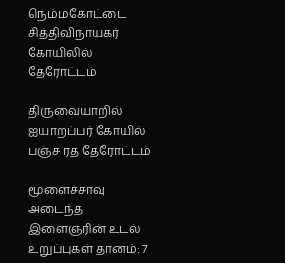நெம்மகோட்டை சித்திவிநாயகர் கோயிலில் தேரோட்டம்

திருவையாறில் ஐயாறப்பர் கோயில் பஞ்ச ரத தேரோட்டம்

மூளைச்சாவு அடைந்த இளைஞரின் உடல் உறுப்புகள் தானம்: 7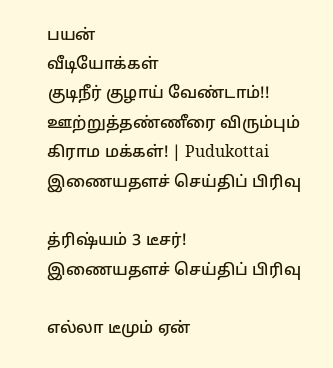பயன்
வீடியோக்கள்
குடிநீர் குழாய் வேண்டாம்!! ஊற்றுத்தண்ணீரை விரும்பும் கிராம மக்கள்! | Pudukottai
இணையதளச் செய்திப் பிரிவு

த்ரிஷ்யம் 3 டீசர்!
இணையதளச் செய்திப் பிரிவு

எல்லா டீமும் ஏன்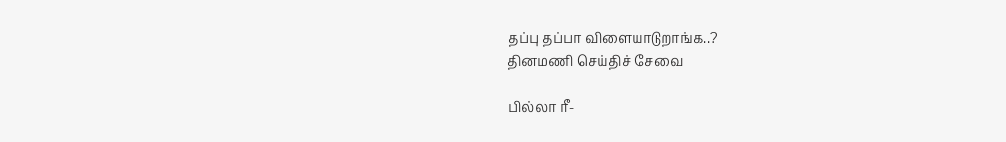தப்பு தப்பா விளையாடுறாங்க..?
தினமணி செய்திச் சேவை

பில்லா ரீ-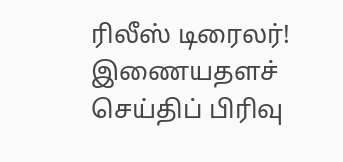ரிலீஸ் டிரைலர்!
இணையதளச் செய்திப் பிரிவு